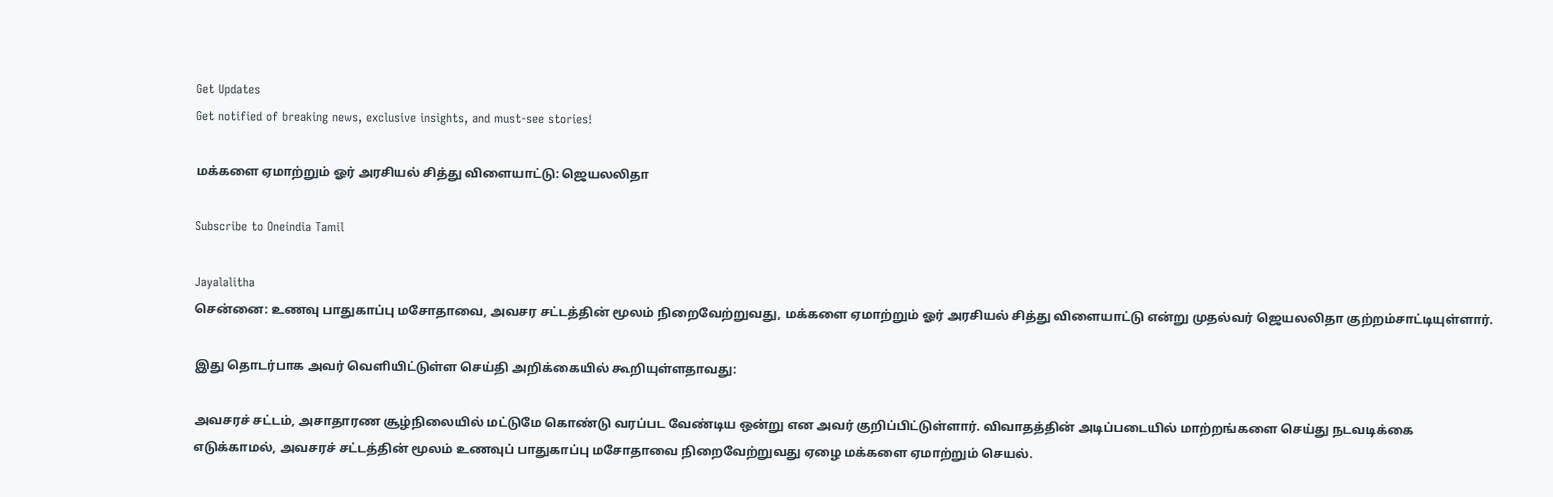Get Updates
Get notified of breaking news, exclusive insights, and must-see stories!

மக்களை ஏமாற்றும் ஓர் அரசியல் சித்து விளையாட்டு: ஜெயலலிதா

Subscribe to Oneindia Tamil

Jayalalitha
சென்னை: உணவு பாதுகாப்பு மசோதாவை, அவசர சட்டத்தின் மூலம் நிறைவேற்றுவது, மக்களை ஏமாற்றும் ஓர் அரசியல் சித்து விளையாட்டு என்று முதல்வர் ஜெயலலிதா குற்றம்சாட்டியுள்ளார்.

இது தொடர்பாக அவர் வெளியிட்டுள்ள செய்தி அறிக்கையில் கூறியுள்ளதாவது:

அவசரச் சட்டம், அசாதாரண சூழ்நிலையில் மட்டுமே கொண்டு வரப்பட வேண்டிய ஒன்று என அவர் குறிப்பிட்டுள்ளார். விவாதத்தின் அடிப்படையில் மாற்றங்களை செய்து நடவடிக்கை எடுக்காமல், அவசரச் சட்டத்தின் மூலம் உணவுப் பாதுகாப்பு மசோதாவை நிறைவேற்றுவது ஏழை மக்களை ஏமாற்றும் செயல்.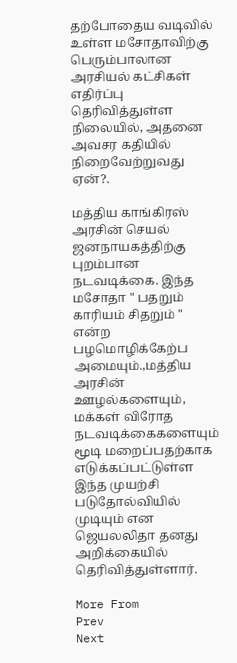தற்போதைய வடிவில் உள்ள மசோதாவிற்கு பெரும்பாலான அரசியல் கட்சிகள் எதிர்ப்பு தெரிவித்துள்ள நிலையில், அதனை அவசர கதியில் நிறைவேற்றுவது ஏன்?.

மத்திய காங்கிரஸ் அரசின் செயல் ஜனநாயகத்திற்கு புறம்பான நடவடிக்கை. இந்த மசோதா " பதறும் காரியம் சிதறும் " என்ற பழமொழிக்கேற்ப அமையும்.,மத்திய அரசின் ஊழல்களையும், மக்கள் விரோத நடவடிக்கைகளையும் மூடி மறைப்பதற்காக எடுக்கப்பட்டுள்ள இந்த முயற்சி படுதோல்வியில் முடியும் என ஜெயலலிதா தனது அறிக்கையில் தெரிவித்துள்ளார்.

More From
Prev
Next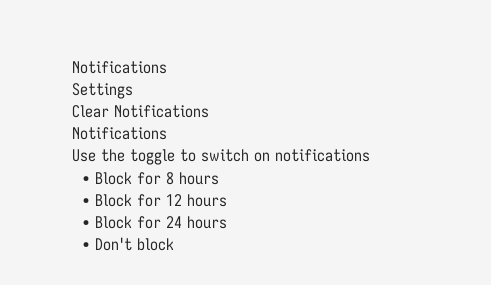Notifications
Settings
Clear Notifications
Notifications
Use the toggle to switch on notifications
  • Block for 8 hours
  • Block for 12 hours
  • Block for 24 hours
  • Don't block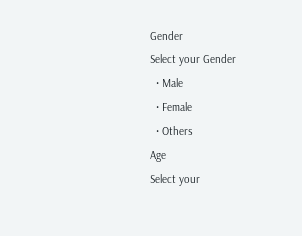Gender
Select your Gender
  • Male
  • Female
  • Others
Age
Select your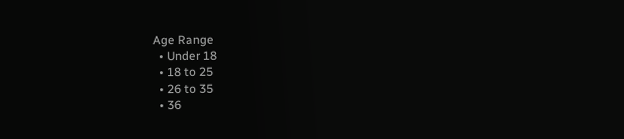Age Range
  • Under 18
  • 18 to 25
  • 26 to 35
  • 36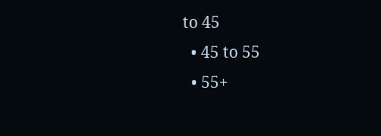to 45
  • 45 to 55
  • 55+